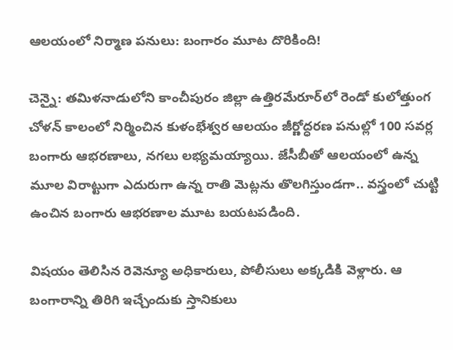ఆలయంలో నిర్మాణ పనులు: బంగారం మూట దొరికింది!

చెన్నై: తమిళనాడులోని కాంచీపురం జిల్లా ఉత్తిరమేరూర్‌లో రెండో కులోత్తుంగ చోళన్ కాలంలో నిర్మించిన కుళంభేశ్వర ఆలయం జీర్ణోద్ధరణ పనుల్లో 100 సవర్ల బంగారు ఆభరణాలు, నగలు లభ్యమయ్యాయి. జేసీబీతో ఆలయంలో ఉన్న మూల విరాట్టుగా ఎదురుగా ఉన్న రాతి మెట్లను తొలగిస్తుండగా.. వస్త్రంలో చుట్టి ఉంచిన బంగారు ఆభరణాల మూట బయటపడింది.

విషయం తెలిసిన రెవెన్యూ అధికారులు, పోలీసులు అక్కడికి వెళ్లారు. ఆ బంగారాన్ని తిరిగి ఇచ్చేందుకు స్తానికులు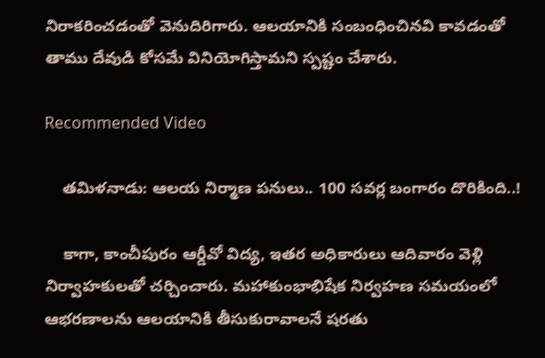నిరాకరించడంతో వెనుదిరిగారు. ఆలయానికి సంబంధించినవి కావడంతో తాము దేవుడి కోసమే వినియోగిస్తామని స్పష్టం చేశారు.

Recommended Video

    తమిళనాడు: ఆలయ నిర్మాణ పనులు.. 100 సవర్ల బంగారం దొరికింది..!

    కాగా, కాంచీపురం ఆర్డీవో విద్య, ఇతర అధికారులు ఆదివారం వెళ్లి నిర్వాహకులతో చర్చించారు. మహాకుంభాభిషేక నిర్వహణ సమయంలో ఆభరణాలను ఆలయానికి తీసుకురావాలనే షరతు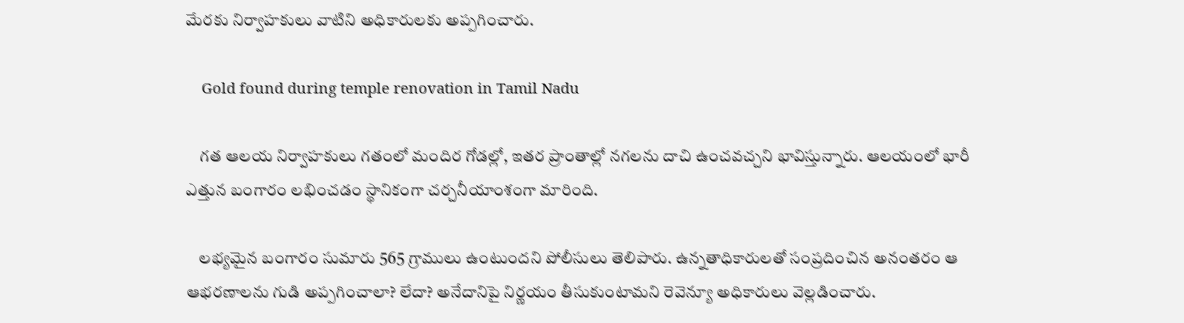మేరకు నిర్వాహకులు వాటిని అధికారులకు అప్పగించారు.

    Gold found during temple renovation in Tamil Nadu

    గత ఆలయ నిర్వాహకులు గతంలో మందిర గోడల్లో, ఇతర ప్రాంతాల్లో నగలను దాచి ఉంచవచ్చని భావిస్తున్నారు. ఆలయంలో భారీ ఎత్తున బంగారం లభించడం స్థానికంగా చర్చనీయాంశంగా మారింది.

    లభ్యమైన బంగారం సుమారు 565 గ్రాములు ఉంటుందని పోలీసులు తెలిపారు. ఉన్నతాధికారులతో సంప్రదించిన అనంతరం ఆ ఆభరణాలను గుడి అప్పగించాలా? లేదా? అనేదానిపై నిర్ణయం తీసుకుంటామని రెవెన్యూ అధికారులు వెల్లడించారు.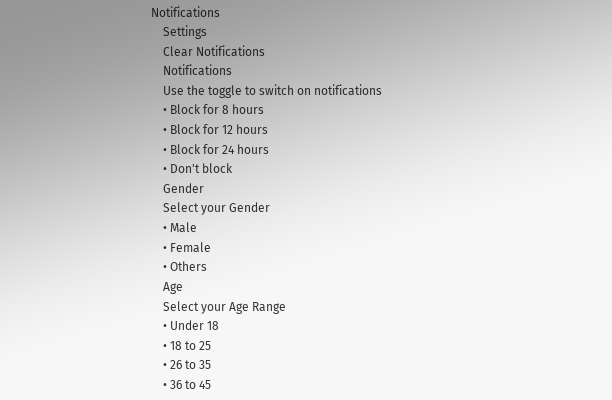Notifications
    Settings
    Clear Notifications
    Notifications
    Use the toggle to switch on notifications
    • Block for 8 hours
    • Block for 12 hours
    • Block for 24 hours
    • Don't block
    Gender
    Select your Gender
    • Male
    • Female
    • Others
    Age
    Select your Age Range
    • Under 18
    • 18 to 25
    • 26 to 35
    • 36 to 45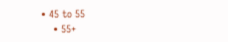• 45 to 55
    • 55+